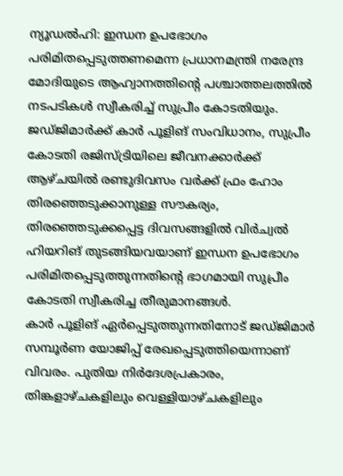ന്യൂഡൽഹി: ഇന്ധന ഉപഭോഗം പരിമിതപ്പെടുത്തണമെന്ന പ്രധാനമന്ത്രി നരേന്ദ്ര മോദിയുടെ ആഹ്വാനത്തിന്റെ പശ്ചാത്തലത്തിൽ നടപടികൾ സ്വീകരിച്ച് സുപ്രീം കോടതിയും.
ജഡ്ജിമാർക്ക് കാർ പൂളിങ് സംവിധാനം, സുപ്രീം കോടതി രജിസ്ട്രിയിലെ ജീവനക്കാർക്ക് ആഴ്ചയിൽ രണ്ടുദിവസം വർക്ക് ഫ്രം ഹോം തിരഞ്ഞെടുക്കാനുള്ള സൗകര്യം, തിരഞ്ഞെടുക്കപ്പെട്ട ദിവസങ്ങളിൽ വിർച്വൽ ഹിയറിങ് തുടങ്ങിയവയാണ് ഇന്ധന ഉപഭോഗം പരിമിതപ്പെടുത്തുന്നതിന്റെ ഭാഗമായി സുപ്രീം കോടതി സ്വീകരിച്ച തീരുമാനങ്ങൾ.
കാർ പൂളിങ് ഏർപ്പെടുത്തുന്നതിനോട് ജഡ്ജിമാർ സമ്പൂർണ യോജിപ്പ് രേഖപ്പെടുത്തിയെന്നാണ് വിവരം. പുതിയ നിർദേശപ്രകാരം, തിങ്കളാഴ്ചകളിലും വെള്ളിയാഴ്ചകളിലും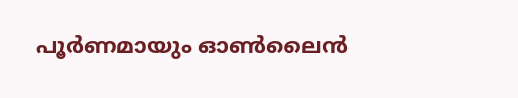പൂർണമായും ഓൺലൈൻ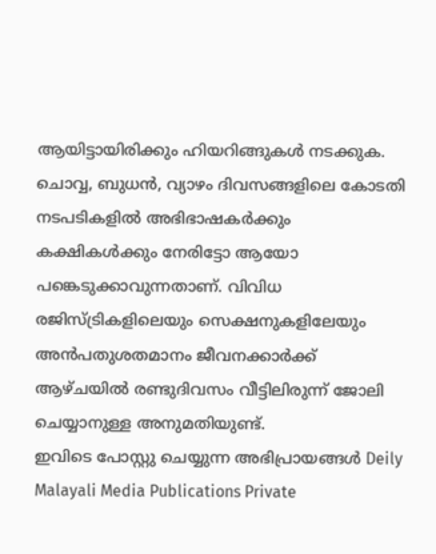ആയിട്ടായിരിക്കും ഹിയറിങ്ങുകൾ നടക്കുക.
ചൊവ്വ, ബുധൻ, വ്യാഴം ദിവസങ്ങളിലെ കോടതി നടപടികളിൽ അഭിഭാഷകർക്കും കക്ഷികൾക്കും നേരിട്ടോ ആയോ പങ്കെടുക്കാവുന്നതാണ്. വിവിധ രജിസ്ട്രികളിലെയും സെക്ഷനുകളിലേയും അൻപതുശതമാനം ജീവനക്കാർക്ക് ആഴ്ചയിൽ രണ്ടുദിവസം വീട്ടിലിരുന്ന് ജോലി ചെയ്യാനുള്ള അനുമതിയുണ്ട്.
ഇവിടെ പോസ്റ്റു ചെയ്യുന്ന അഭിപ്രായങ്ങൾ Deily Malayali Media Publications Private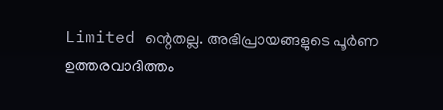Limited ന്റെതല്ല. അഭിപ്രായങ്ങളുടെ പൂർണ ഉത്തരവാദിത്തം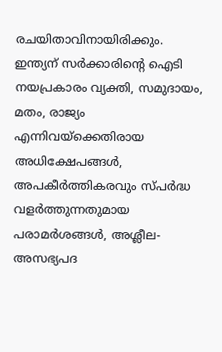രചയിതാവിനായിരിക്കും.
ഇന്ത്യന് സർക്കാരിന്റെ ഐടി നയപ്രകാരം വ്യക്തി, സമുദായം, മതം, രാജ്യം എന്നിവയ്ക്കെതിരായ അധിക്ഷേപങ്ങൾ, അപകീർത്തികരവും സ്പർദ്ധ വളർത്തുന്നതുമായ പരാമർശങ്ങൾ, അശ്ലീല-അസഭ്യപദ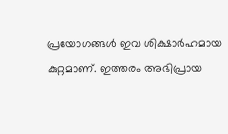പ്രയോഗങ്ങൾ ഇവ ശിക്ഷാർഹമായ കുറ്റമാണ്. ഇത്തരം അഭിപ്രായ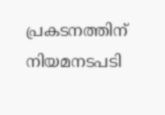പ്രകടനത്തിന് നിയമനടപടി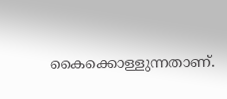കൈക്കൊള്ളുന്നതാണ്.